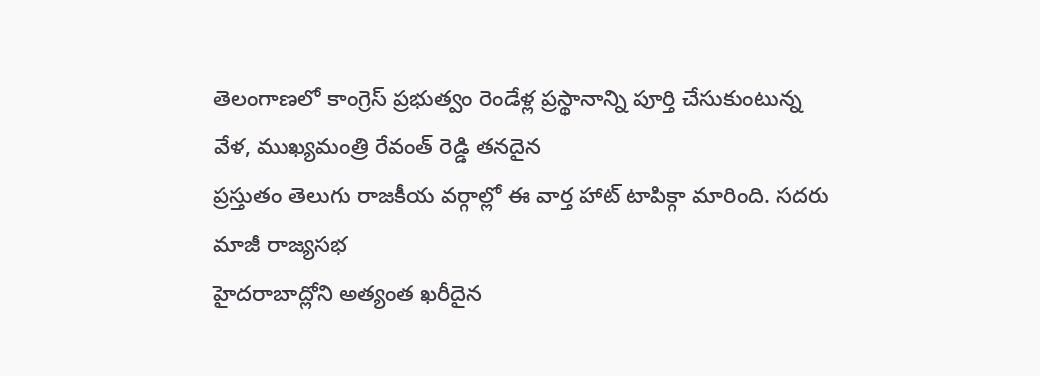తెలంగాణలో కాంగ్రెస్ ప్రభుత్వం రెండేళ్ల ప్రస్థానాన్ని పూర్తి చేసుకుంటున్న వేళ, ముఖ్యమంత్రి రేవంత్ రెడ్డి తనదైన
ప్రస్తుతం తెలుగు రాజకీయ వర్గాల్లో ఈ వార్త హాట్ టాపిక్గా మారింది. సదరు మాజీ రాజ్యసభ
హైదరాబాద్లోని అత్యంత ఖరీదైన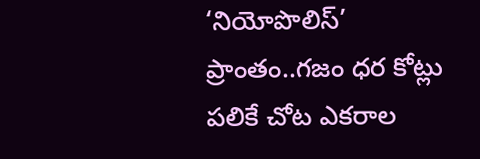‘నియోపొలిస్’ ప్రాంతం..గజం ధర కోట్లు పలికే చోట ఎకరాల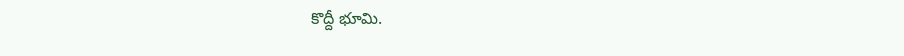కొద్దీ భూమి.